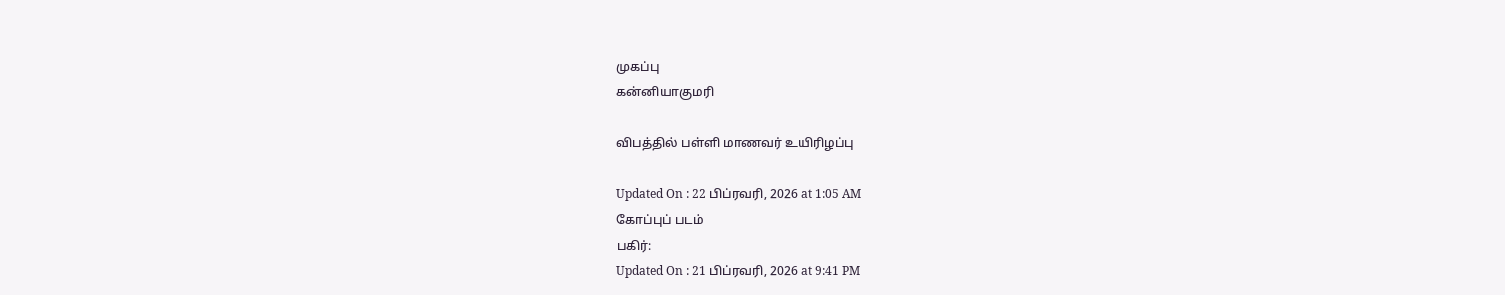முகப்பு
கன்னியாகுமரி

விபத்தில் பள்ளி மாணவர் உயிரிழப்பு

Updated On : 22 பிப்ரவரி, 2026 at 1:05 AM
கோப்புப் படம்
பகிர்:
Updated On : 21 பிப்ரவரி, 2026 at 9:41 PM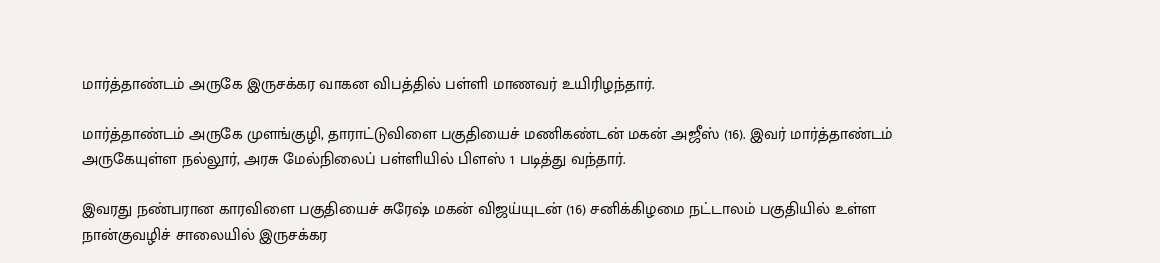மார்த்தாண்டம் அருகே இருசக்கர வாகன விபத்தில் பள்ளி மாணவர் உயிரிழந்தார்.

மார்த்தாண்டம் அருகே முளங்குழி, தாராட்டுவிளை பகுதியைச் மணிகண்டன் மகன் அஜீஸ் (16). இவர் மார்த்தாண்டம் அருகேயுள்ள நல்லூர், அரசு மேல்நிலைப் பள்ளியில் பிளஸ் 1 படித்து வந்தார்.

இவரது நண்பரான காரவிளை பகுதியைச் சுரேஷ் மகன் விஜய்யுடன் (16) சனிக்கிழமை நட்டாலம் பகுதியில் உள்ள நான்குவழிச் சாலையில் இருசக்கர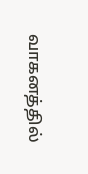வாகனத்தில்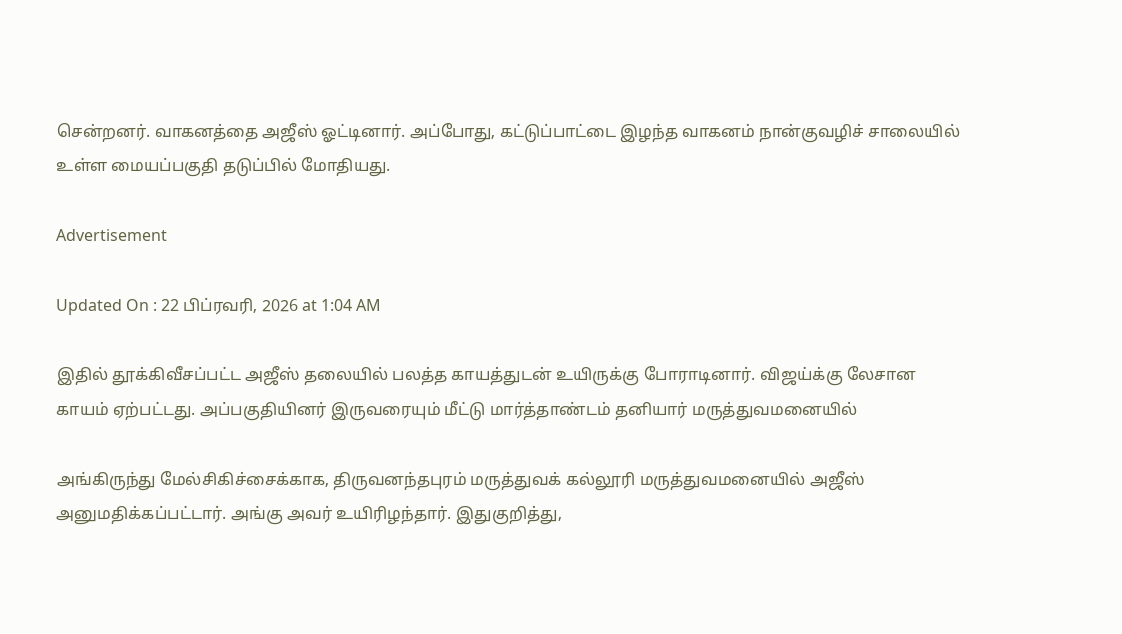சென்றனர். வாகனத்தை அஜீஸ் ஓட்டினார். அப்போது, கட்டுப்பாட்டை இழந்த வாகனம் நான்குவழிச் சாலையில் உள்ள மையப்பகுதி தடுப்பில் மோதியது.

Advertisement

Updated On : 22 பிப்ரவரி, 2026 at 1:04 AM

இதில் தூக்கிவீசப்பட்ட அஜீஸ் தலையில் பலத்த காயத்துடன் உயிருக்கு போராடினார். விஜய்க்கு லேசான காயம் ஏற்பட்டது. அப்பகுதியினர் இருவரையும் மீட்டு மார்த்தாண்டம் தனியார் மருத்துவமனையில்

அங்கிருந்து மேல்சிகிச்சைக்காக, திருவனந்தபுரம் மருத்துவக் கல்லூரி மருத்துவமனையில் அஜீஸ் அனுமதிக்கப்பட்டார். அங்கு அவர் உயிரிழந்தார். இதுகுறித்து,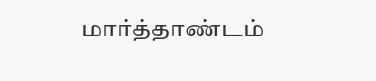மார்த்தாண்டம்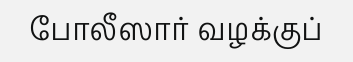போலீஸார் வழக்குப்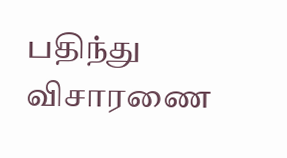பதிந்து விசாரணை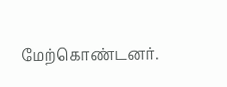மேற்கொண்டனர்.